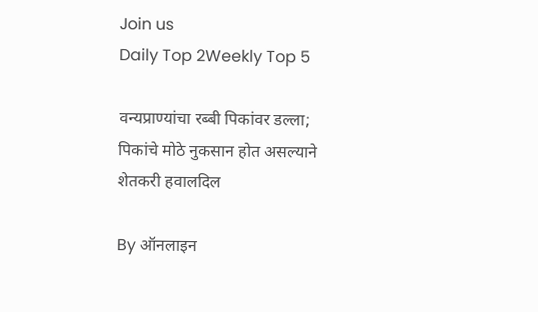Join us
Daily Top 2Weekly Top 5

वन्यप्राण्यांचा रब्बी पिकांवर डल्ला; पिकांचे मोठे नुकसान होत असल्याने शेतकरी हवालदिल

By ऑनलाइन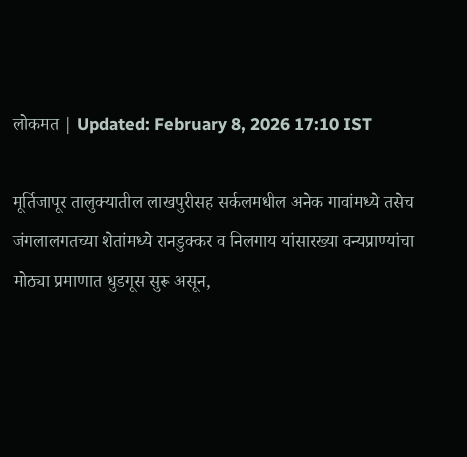लोकमत | Updated: February 8, 2026 17:10 IST

मूर्तिजापूर तालुक्यातील लाखपुरीसह सर्कलमधील अनेक गावांमध्ये तसेच जंगलालगतच्या शेतांमध्ये रानडुक्कर व निलगाय यांसारख्या वन्यप्राण्यांचा मोठ्या प्रमाणात धुडगूस सुरू असून,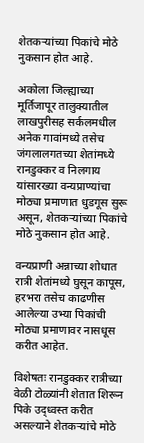शेतकऱ्यांच्या पिकांचे मोठे नुकसान होत आहे.

अकोला जिल्ह्याच्या मूर्तिजापूर तालुक्यातील लाखपुरीसह सर्कलमधील अनेक गावांमध्ये तसेच जंगलालगतच्या शेतांमध्ये रानडुक्कर व निलगाय यांसारख्या वन्यप्राण्यांचा मोठ्या प्रमाणात धुडगूस सुरू असून, शेतकऱ्यांच्या पिकांचे मोठे नुकसान होत आहे.

वन्यप्राणी अन्नाच्या शोधात रात्री शेतांमध्ये घुसून कापूस, हरभरा तसेच काढणीस आलेल्या उभ्या पिकांची मोठ्या प्रमाणावर नासधूस करीत आहेत.

विशेषतः रानडुक्कर रात्रीच्या वेळी टोळ्यांनी शेतात शिरून पिके उद्ध्वस्त करीत असल्याने शेतकऱ्यांचे मोठे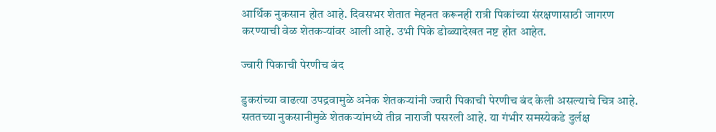आर्थिक नुकसान होत आहे. दिवसभर शेतात मेहनत करूनही रात्री पिकांच्या संरक्षणासाठी जागरण करण्याची वेळ शेतकऱ्यांवर आली आहे. उभी पिके डोळ्यादेखत नष्ट होत आहेत.

ज्वारी पिकाची पेरणीच बंद

डुकरांच्या वाढत्या उपद्रवामुळे अनेक शेतकऱ्यांनी ज्वारी पिकाची पेरणीच बंद केली असल्याचे चित्र आहे. सततच्या नुकसानीमुळे शेतकऱ्यांमध्ये तीव्र नाराजी पसरली आहे. या गंभीर समस्येकडे दुर्लक्ष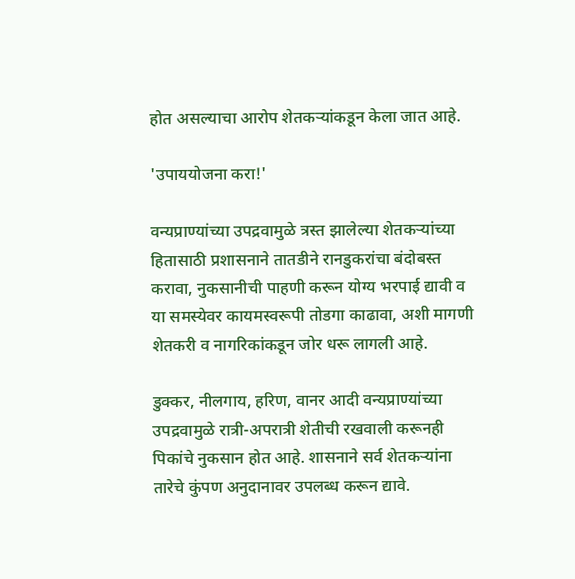होत असल्याचा आरोप शेतकऱ्यांकडून केला जात आहे.

'उपाययोजना करा!'

वन्यप्राण्यांच्या उपद्रवामुळे त्रस्त झालेल्या शेतकऱ्यांच्या हितासाठी प्रशासनाने तातडीने रानडुकरांचा बंदोबस्त करावा, नुकसानीची पाहणी करून योग्य भरपाई द्यावी व या समस्येवर कायमस्वरूपी तोडगा काढावा, अशी मागणी शेतकरी व नागरिकांकडून जोर धरू लागली आहे.

डुक्कर, नीलगाय, हरिण, वानर आदी वन्यप्राण्यांच्या उपद्रवामुळे रात्री-अपरात्री शेतीची रखवाली करूनही पिकांचे नुकसान होत आहे. शासनाने सर्व शेतकऱ्यांना तारेचे कुंपण अनुदानावर उपलब्ध करून द्यावे.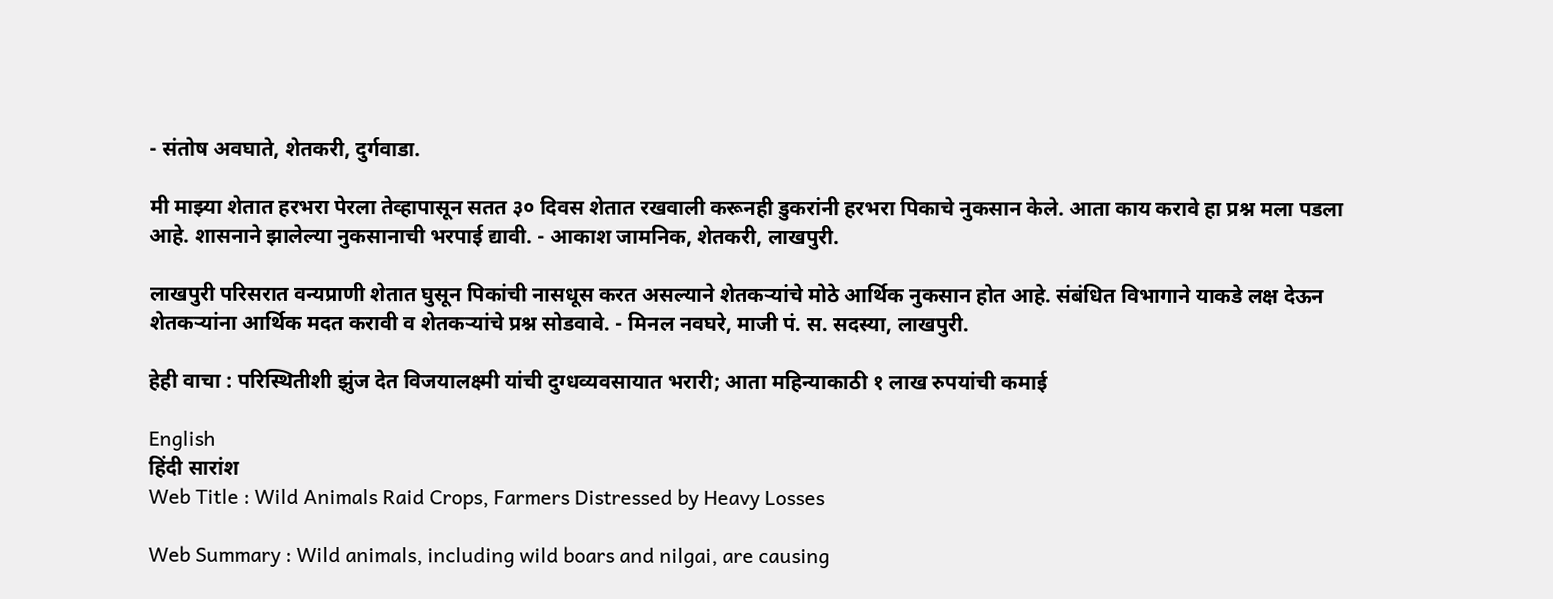- संतोष अवघाते, शेतकरी, दुर्गवाडा.

मी माझ्या शेतात हरभरा पेरला तेव्हापासून सतत ३० दिवस शेतात रखवाली करूनही डुकरांनी हरभरा पिकाचे नुकसान केले. आता काय करावे हा प्रश्न मला पडला आहे. शासनाने झालेल्या नुकसानाची भरपाई द्यावी. - आकाश जामनिक, शेतकरी, लाखपुरी.

लाखपुरी परिसरात वन्यप्राणी शेतात घुसून पिकांची नासधूस करत असल्याने शेतकऱ्यांचे मोठे आर्थिक नुकसान होत आहे. संबंधित विभागाने याकडे लक्ष देऊन शेतकऱ्यांना आर्थिक मदत करावी व शेतकऱ्यांचे प्रश्न सोडवावे. - मिनल नवघरे, माजी पं. स. सदस्या, लाखपुरी.

हेही वाचा : परिस्थितीशी झुंज देत विजयालक्ष्मी यांची दुग्धव्यवसायात भरारी; आता महिन्याकाठी १ लाख रुपयांची कमाई

English
हिंदी सारांश
Web Title : Wild Animals Raid Crops, Farmers Distressed by Heavy Losses

Web Summary : Wild animals, including wild boars and nilgai, are causing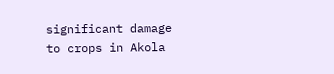significant damage to crops in Akola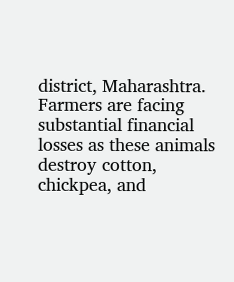district, Maharashtra. Farmers are facing substantial financial losses as these animals destroy cotton, chickpea, and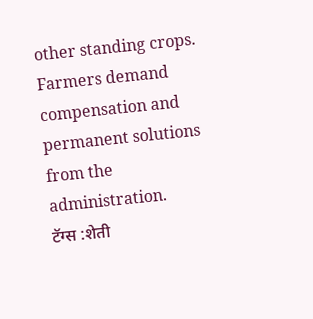other standing crops. Farmers demand compensation and permanent solutions from the administration.
टॅग्स :शेती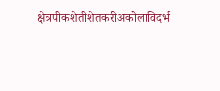क्षेत्रपीकशेतीशेतकरीअकोलाविदर्भ